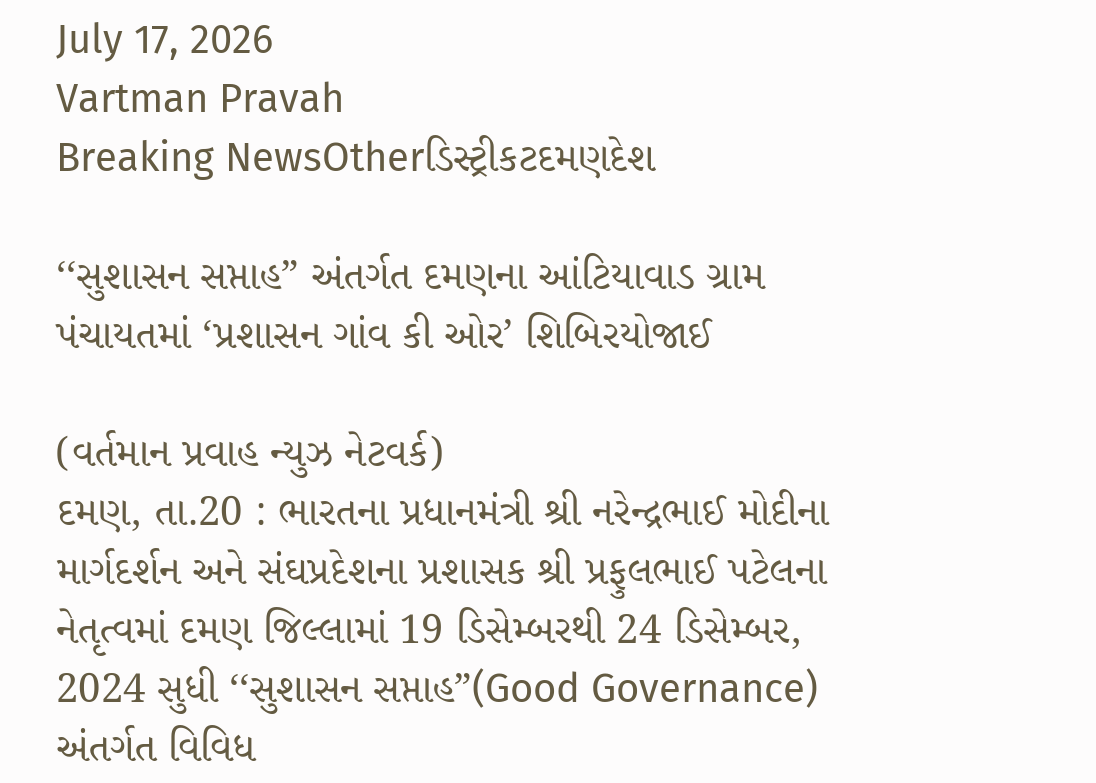July 17, 2026
Vartman Pravah
Breaking NewsOtherડિસ્ટ્રીકટદમણદેશ

‘‘સુશાસન સપ્તાહ” અંતર્ગત દમણના આંટિયાવાડ ગ્રામ પંચાયતમાં ‘પ્રશાસન ગાંવ કી ઓર’ શિબિરયોજાઈ

(વર્તમાન પ્રવાહ ન્‍યુઝ નેટવર્ક)
દમણ, તા.20 : ભારતના પ્રધાનમંત્રી શ્રી નરેન્‍દ્રભાઈ મોદીના માર્ગદર્શન અને સંઘપ્રદેશના પ્રશાસક શ્રી પ્રફુલભાઈ પટેલના નેતૃત્‍વમાં દમણ જિલ્લામાં 19 ડિસેમ્‍બરથી 24 ડિસેમ્‍બર, 2024 સુધી ‘‘સુશાસન સપ્તાહ”(Good Governance) અંતર્ગત વિવિધ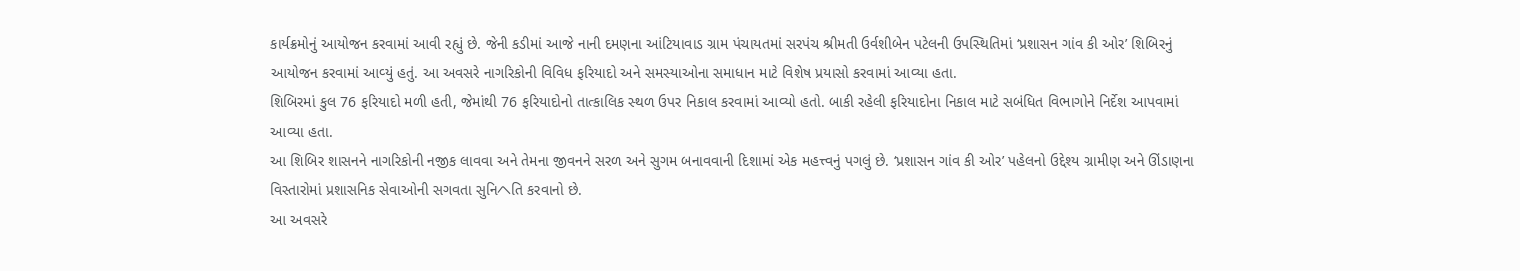કાર્યક્રમોનું આયોજન કરવામાં આવી રહ્યું છે. જેની કડીમાં આજે નાની દમણના આંટિયાવાડ ગ્રામ પંચાયતમાં સરપંચ શ્રીમતી ઉર્વશીબેન પટેલની ઉપસ્‍થિતિમાં ‘પ્રશાસન ગાંવ કી ઓર’ શિબિરનું આયોજન કરવામાં આવ્‍યું હતું. આ અવસરે નાગરિકોની વિવિધ ફરિયાદો અને સમસ્‍યાઓના સમાધાન માટે વિશેષ પ્રયાસો કરવામાં આવ્‍યા હતા.
શિબિરમાં કુલ 76 ફરિયાદો મળી હતી, જેમાંથી 76 ફરિયાદોનો તાત્‍કાલિક સ્‍થળ ઉપર નિકાલ કરવામાં આવ્‍યો હતો. બાકી રહેલી ફરિયાદોના નિકાલ માટે સબંધિત વિભાગોને નિર્દેશ આપવામાં આવ્‍યા હતા.
આ શિબિર શાસનને નાગરિકોની નજીક લાવવા અને તેમના જીવનને સરળ અને સુગમ બનાવવાની દિશામાં એક મહત્ત્વનું પગલું છે. ‘પ્રશાસન ગાંવ કી ઓર’ પહેલનો ઉદ્દેશ્‍ય ગ્રામીણ અને ઊંડાણના વિસ્‍તારોમાં પ્રશાસનિક સેવાઓની સગવતા સુનિヘતિ કરવાનો છે.
આ અવસરે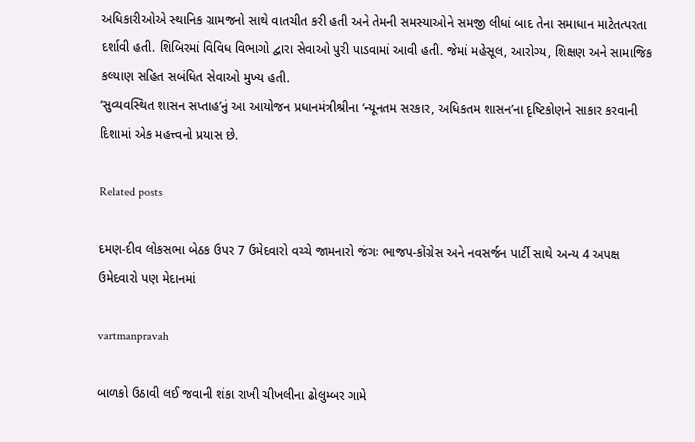અધિકારીઓએ સ્‍થાનિક ગ્રામજનો સાથે વાતચીત કરી હતી અને તેમની સમસ્‍યાઓને સમજી લીધાં બાદ તેના સમાધાન માટેતત્‍પરતા દર્શાવી હતી. શિબિરમાં વિવિધ વિભાગો દ્વારા સેવાઓ પુરી પાડવામાં આવી હતી. જેમાં મહેસૂલ, આરોગ્‍ય, શિક્ષણ અને સામાજિક કલ્‍યાણ સહિત સબંધિત સેવાઓ મુખ્‍ય હતી.
‘સુવ્‍યવસ્‍થિત શાસન સપ્તાહ’નું આ આયોજન પ્રધાનમંત્રીશ્રીના ‘ન્‍યૂનતમ સરકાર, અધિકતમ શાસન’ના દૃષ્‍ટિકોણને સાકાર કરવાની દિશામાં એક મહત્ત્વનો પ્રયાસ છે.

Related posts

દમણ-દીવ લોકસભા બેઠક ઉપર 7 ઉમેદવારો વચ્‍ચે જામનારો જંગઃ ભાજપ-કોંગ્રેસ અને નવસર્જન પાર્ટી સાથે અન્‍ય 4 અપક્ષ ઉમેદવારો પણ મેદાનમાં

vartmanpravah

બાળકો ઉઠાવી લઈ જવાની શંકા રાખી ચીખલીના ઢોલુમ્‍બર ગામે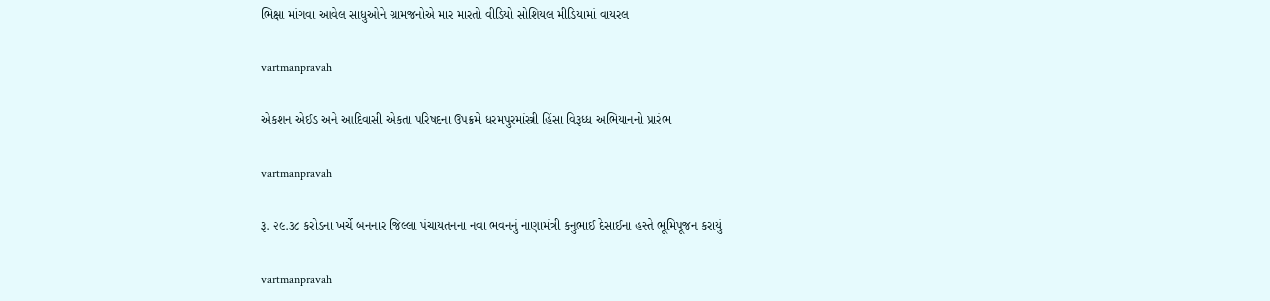ભિક્ષા માંગવા આવેલ સાધુઓને ગ્રામજનોએ માર મારતો વીડિયો સોશિયલ મીડિયામાં વાયરલ

vartmanpravah

એકશન એઈડ અને આદિવાસી એકતા પરિષદના ઉપક્રમે ધરમપુરમાંસ્ત્રી હિંસા વિરૂધ્‍ધ અભિયાનનો પ્રારંભ

vartmanpravah

રૂ. ૨૯.૩૮ કરોડના ખર્ચે બનનાર જિલ્લા પંચાયતનના નવા ભવનનું નાણામંત્રી કનુભાઈ દેસાઈના હસ્તે ભૂમિપૂજન કરાયું

vartmanpravah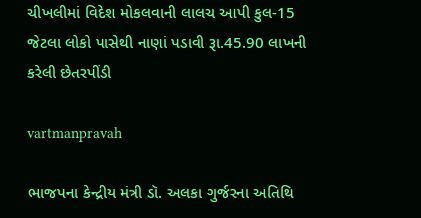ચીખલીમાં વિદેશ મોકલવાની લાલચ આપી કુલ-15 જેટલા લોકો પાસેથી નાણાં પડાવી રૂા.45.90 લાખની કરેલી છેતરપીંડી

vartmanpravah

ભાજપના કેન્‍દ્રીય મંત્રી ડૉ. અલકા ગુર્જરના અતિથિ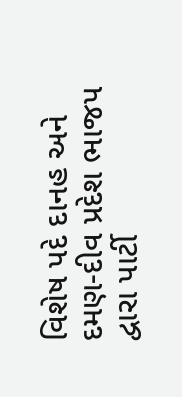વિશેષ પદે દાનહ અને દમણ-દીવ પ્રદેશ ભાજપ દ્વારા પાર્ટી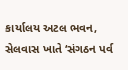કાર્યાલય અટલ ભવન, સેલવાસ ખાતે ‘સંગઠન પર્વ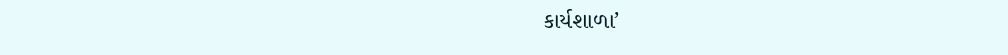કાર્યશાળા’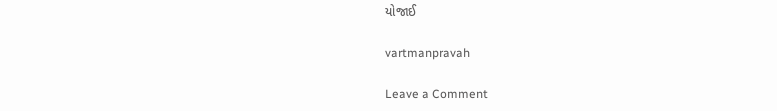યોજાઈ

vartmanpravah

Leave a Comment